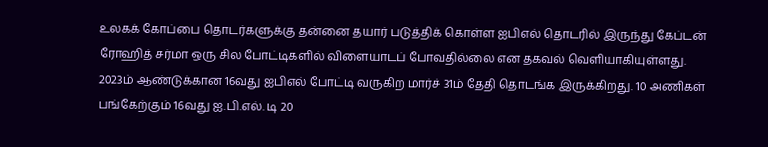உலகக் கோப்பை தொடர்களுக்கு தன்னை தயார் படுத்திக் கொள்ள ஐபிஎல் தொடரில் இருந்து கேப்டன் ரோஹித் சர்மா ஒரு சில போட்டிகளில் விளையாடப் போவதில்லை என தகவல் வெளியாகியுள்ளது.
2023ம் ஆண்டுக்கான 16வது ஐபிஎல் போட்டி வருகிற மார்ச் 31ம் தேதி தொடங்க இருக்கிறது. 10 அணிகள் பங்கேற்கும் 16வது ஐ.பி.எல். டி 20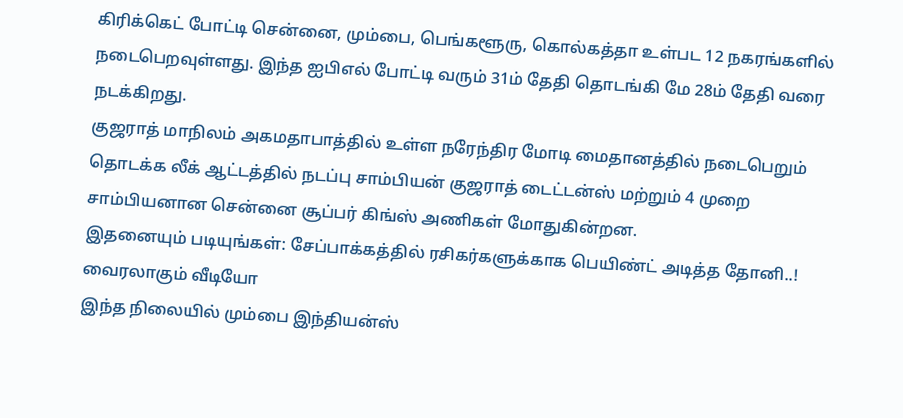கிரிக்கெட் போட்டி சென்னை, மும்பை, பெங்களூரு, கொல்கத்தா உள்பட 12 நகரங்களில் நடைபெறவுள்ளது. இந்த ஐபிஎல் போட்டி வரும் 31ம் தேதி தொடங்கி மே 28ம் தேதி வரை நடக்கிறது.
குஜராத் மாநிலம் அகமதாபாத்தில் உள்ள நரேந்திர மோடி மைதானத்தில் நடைபெறும் தொடக்க லீக் ஆட்டத்தில் நடப்பு சாம்பியன் குஜராத் டைட்டன்ஸ் மற்றும் 4 முறை சாம்பியனான சென்னை சூப்பர் கிங்ஸ் அணிகள் மோதுகின்றன.
இதனையும் படியுங்கள்: சேப்பாக்கத்தில் ரசிகர்களுக்காக பெயிண்ட் அடித்த தோனி..! வைரலாகும் வீடியோ
இந்த நிலையில் மும்பை இந்தியன்ஸ்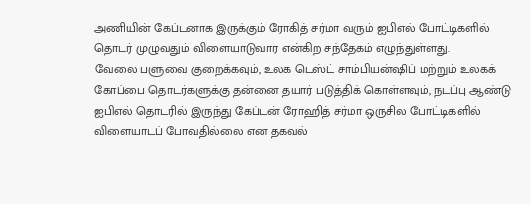அணியின் கேப்டனாக இருக்கும் ரோகித் சர்மா வரும் ஐபிஎல் போட்டிகளில் தொடர் முழுவதும் விளையாடுவார என்கிற சந்தேகம் எழுந்துள்ளது.
வேலை பளுவை குறைக்கவும், உலக டெஸ்ட் சாம்பியன்ஷிப் மற்றும் உலகக் கோப்பை தொடர்களுக்கு தன்னை தயார் படுத்திக் கொள்ளவும், நடப்பு ஆண்டு ஐபிஎல் தொடரில் இருந்து கேப்டன் ரோஹித் சர்மா ஒருசில போட்டிகளில் விளையாடப் போவதில்லை என தகவல்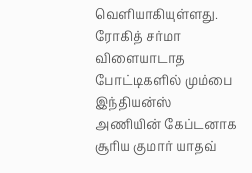வெளியாகியுள்ளது.
ரோகித் சர்மா விளையாடாத போட்டிகளில் மும்பை இந்தியன்ஸ் அணியின் கேப்டனாக சூரிய குமார் யாதவ்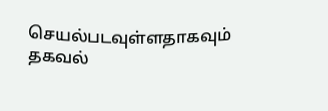செயல்படவுள்ளதாகவும் தகவல்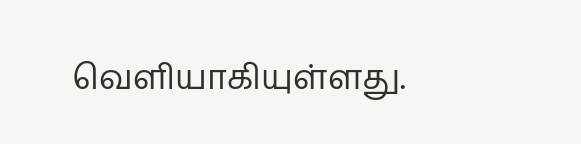வெளியாகியுள்ளது.